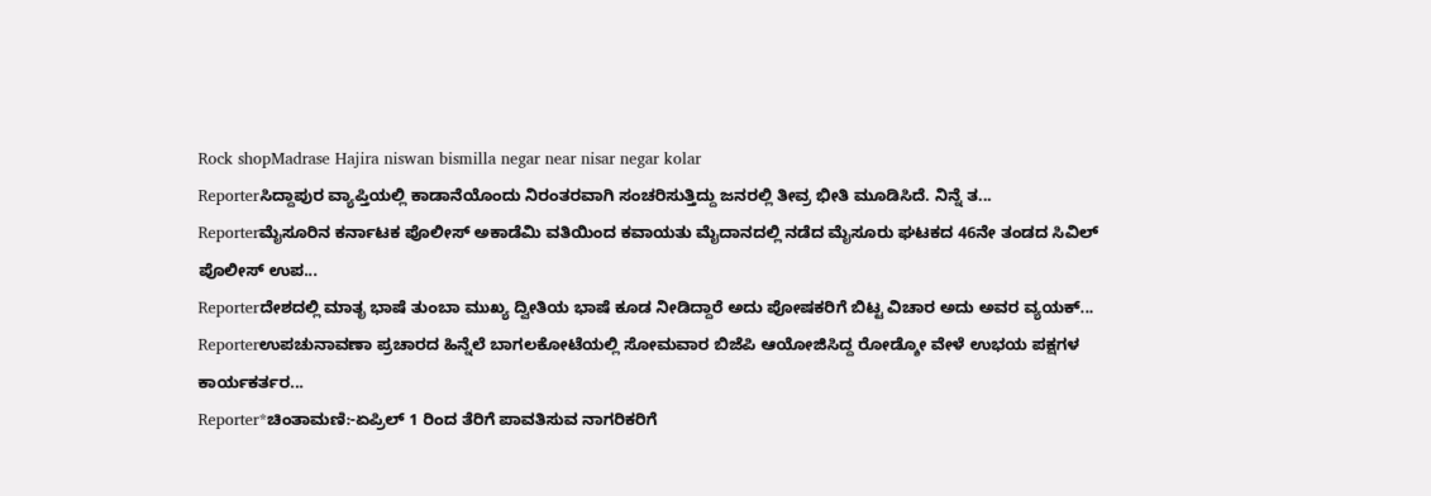Rock shopMadrase Hajira niswan bismilla negar near nisar negar kolar
Reporterಸಿದ್ದಾಪುರ ವ್ಯಾಪ್ತಿಯಲ್ಲಿ ಕಾಡಾನೆಯೊಂದು ನಿರಂತರವಾಗಿ ಸಂಚರಿಸುತ್ತಿದ್ದು ಜನರಲ್ಲಿ ತೀವ್ರ ಭೀತಿ ಮೂಡಿಸಿದೆ. ನಿನ್ನೆ ತ...
Reporterಮೈಸೂರಿನ ಕರ್ನಾಟಕ ಪೊಲೀಸ್ ಅಕಾಡೆಮಿ ವತಿಯಿಂದ ಕವಾಯತು ಮೈದಾನದಲ್ಲಿ ನಡೆದ ಮೈಸೂರು ಘಟಕದ 46ನೇ ತಂಡದ ಸಿವಿಲ್ ಪೊಲೀಸ್ ಉಪ...
Reporterದೇಶದಲ್ಲಿ ಮಾತೃ ಭಾಷೆ ತುಂಬಾ ಮುಖ್ಯ ದ್ವೀತಿಯ ಭಾಷೆ ಕೂಡ ನೀಡಿದ್ದಾರೆ ಅದು ಪೋಷಕರಿಗೆ ಬಿಟ್ಟ ವಿಚಾರ ಅದು ಅವರ ವ್ಯಯಕ್...
Reporterಉಪಚುನಾವಣಾ ಪ್ರಚಾರದ ಹಿನ್ನೆಲೆ ಬಾಗಲಕೋಟೆಯಲ್ಲಿ ಸೋಮವಾರ ಬಿಜೆಪಿ ಆಯೋಜಿಸಿದ್ದ ರೋಡ್ಶೋ ವೇಳೆ ಉಭಯ ಪಕ್ಷಗಳ ಕಾರ್ಯಕರ್ತರ...
Reporter*ಚಿಂತಾಮಣಿ:-ಏಪ್ರಿಲ್ 1 ರಿಂದ ತೆರಿಗೆ ಪಾವತಿಸುವ ನಾಗರಿಕರಿಗೆ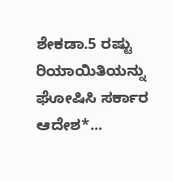ಶೇಕಡಾ.5 ರಷ್ಟು ರಿಯಾಯಿತಿಯನ್ನು ಘೋಷಿಸಿ ಸರ್ಕಾರ ಆದೇಶ*...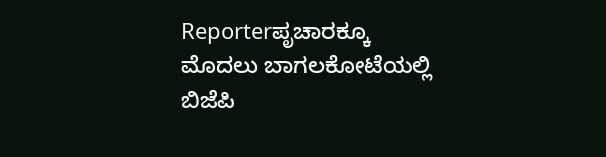Reporterಪೃಚಾರಕ್ಕೂ ಮೊದಲು ಬಾಗಲಕೋಟೆಯಲ್ಲಿ ಬಿಜೆಪಿ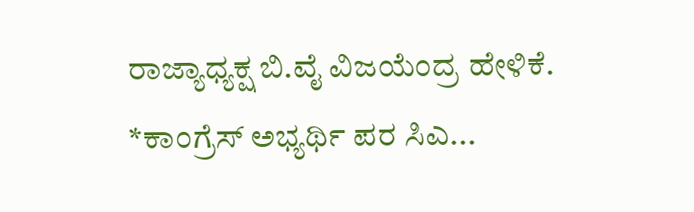ರಾಜ್ಯಾಧ್ಯಕ್ಷ ಬಿ.ವೈ ವಿಜಯೆಂದ್ರ ಹೇಳಿಕೆ. *ಕಾಂಗ್ರೆಸ್ ಅಭ್ಯರ್ಥಿ ಪರ ಸಿಎ...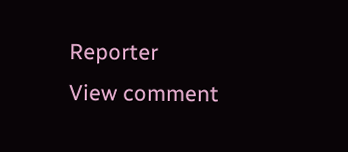Reporter
View comment